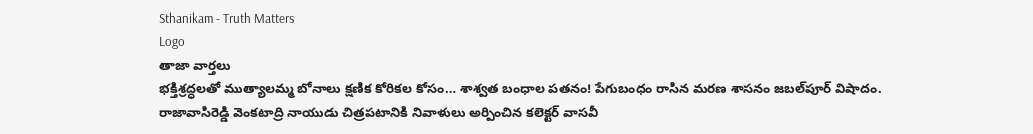Sthanikam - Truth Matters
Logo
తాజా వార్తలు
భక్తిశ్రద్ధలతో ముత్యాలమ్మ బోనాలు క్షణిక కోరికల కోసం… శాశ్వత బంధాల పతనం! పేగుబంధం రాసిన మరణ శాసనం జబల్‌పూర్ విషాదం. రాజావాసిరెడ్డి వెంకటాద్రి నాయుడు చిత్రపటానికి నివాళులు అర్పించిన కలెక్టర్ వాసవీ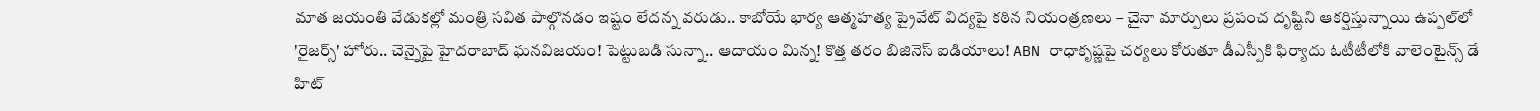మాత జయంతి వేడుకల్లో మంత్రి సవిత పాల్గొనడం ఇష్టం లేదన్న వరుడు.. కాబోయే భార్య ఆత్మహత్య ప్రైవేట్ విద్యపై కఠిన నియంత్రణలు – చైనా మార్పులు ప్రపంచ దృష్టిని ఆకర్షిస్తున్నాయి ఉప్పల్‌లో 'రైజర్స్' హోరు.. చెన్నైపై హైదరాబాద్ ఘనవిజయం! పెట్టుబడి సున్నా.. ఆదాయం మిన్న! కొత్త తరం బిజినెస్ ఐడియాలు! ABN రాధాకృష్ణపై చర్యలు కోరుతూ డీఎస్పీకి ఫిర్యాదు ఓటీటీలోకి వాలెంటైన్స్ డే హిట్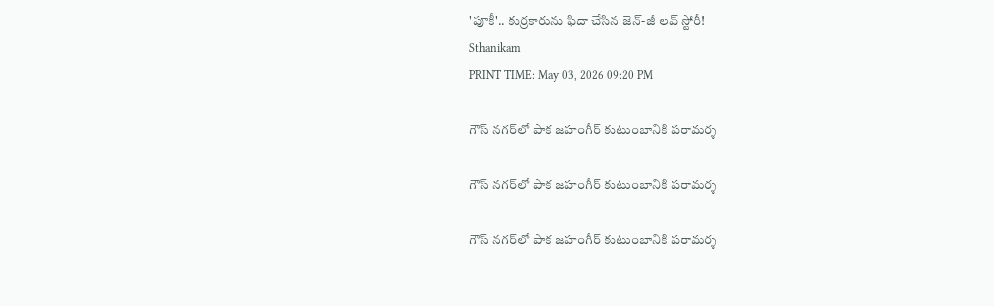'పూకీ'.. కుర్రకారును ఫిదా చేసిన జెన్-జీ లవ్ స్టోరీ!
Sthanikam
PRINT TIME: May 03, 2026 09:20 PM

గౌస్ నగర్‌లో పాక జహంగీర్ కుటుంబానికి పరామర్శ

గౌస్ నగర్‌లో పాక జహంగీర్ కుటుంబానికి పరామర్శ

గౌస్ నగర్‌లో పాక జహంగీర్ కుటుంబానికి పరామర్శ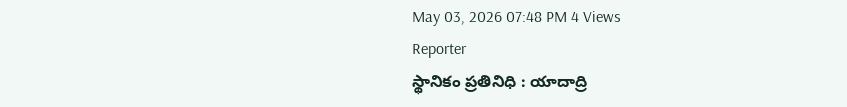May 03, 2026 07:48 PM 4 Views
Reporter
స్థానికం ప్రతినిధి : యాదాద్రి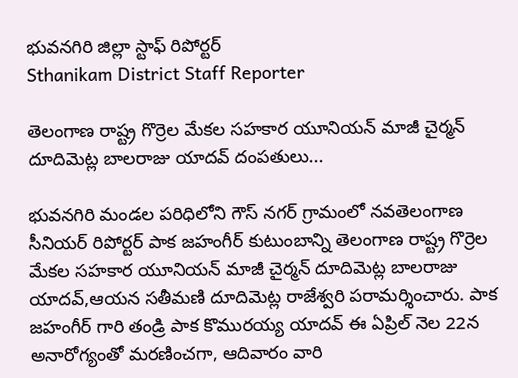భువనగిరి జిల్లా స్టాఫ్ రిపోర్టర్
Sthanikam District Staff Reporter

తెలంగాణ రాష్ట్ర గొర్రెల మేకల సహకార యూనియన్ మాజీ చైర్మన్ దూదిమెట్ల బాలరాజు యాదవ్ దంపతులు...

భువనగిరి మండల పరిధిలోని గౌస్ నగర్ గ్రామంలో నవతెలంగాణ సీనియర్ రిపోర్టర్ పాక జహంగీర్ కుటుంబాన్ని తెలంగాణ రాష్ట్ర గొర్రెల మేకల సహకార యూనియన్ మాజీ చైర్మన్ దూదిమెట్ల బాలరాజు యాదవ్,ఆయన సతీమణి దూదిమెట్ల రాజేశ్వరి పరామర్శించారు. పాక జహంగీర్ గారి తండ్రి పాక కొమురయ్య యాదవ్ ఈ ఏప్రిల్ నెల 22న అనారోగ్యంతో మరణించగా, ఆదివారం వారి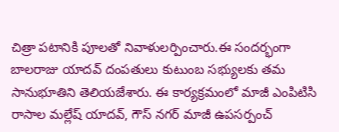చిత్రా పటానికి పూలతో నివాళులర్పించారు.ఈ సందర్భంగా బాలరాజు యాదవ్ దంపతులు కుటుంబ సభ్యులకు తమ సానుభూతిని తెలియజేశారు. ఈ కార్యక్రమంలో మాజీ ఎంపిటిసి రాసాల మల్లేష్ యాదవ్, గౌస్ నగర్ మాజీ ఉపసర్పంచ్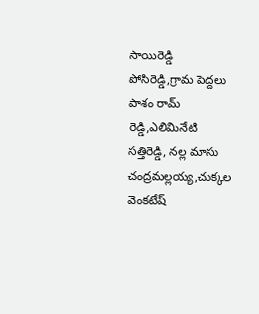సాయిరెడ్డి పోసిరెడ్డి,గ్రామ పెద్దలు పాశం రామ్ రెడ్డి,ఎలిమినేటి సత్తిరెడ్డి, నల్ల మాసు చంద్రమల్లయ్య,చుక్కల వెంకటేష్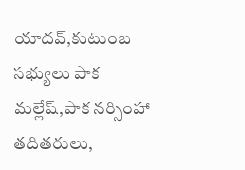యాదవ్,కుటుంబ సభ్యులు పాక మల్లేష్,పాక నర్సింహా తదితరులు,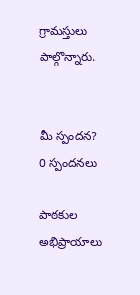గ్రామస్తులు పాల్గొన్నారు.


మీ స్పందన? 0 స్పందనలు

పాఠకుల అభిప్రాయాలు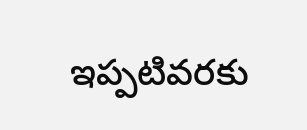ఇప్పటివరకు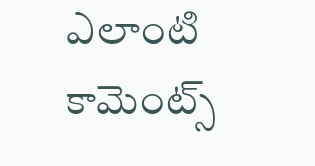ఎలాంటి కామెంట్స్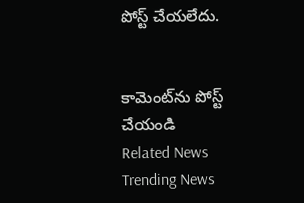పోస్ట్ చేయలేదు.


కామెంట్‌ను పోస్ట్ చేయండి
Related News
Trending News